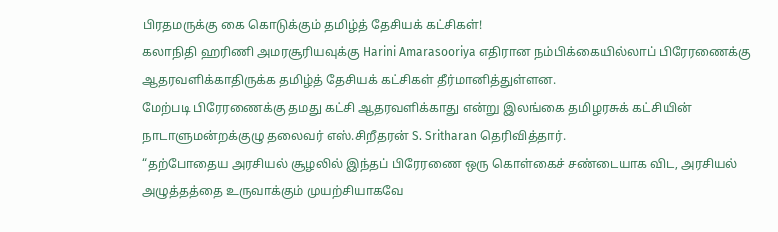பிரதமருக்கு கை கொடுக்கும் தமிழ்த் தேசியக் கட்சிகள்!
கலாநிதி ஹரிணி அமரசூரியவுக்கு Harini Amarasooriya எதிரான நம்பிக்கையில்லாப் பிரேரணைக்கு ஆதரவளிக்காதிருக்க தமிழ்த் தேசியக் கட்சிகள் தீர்மானித்துள்ளன.
மேற்படி பிரேரணைக்கு தமது கட்சி ஆதரவளிக்காது என்று இலங்கை தமிழரசுக் கட்சியின் நாடாளுமன்றக்குழு தலைவர் எஸ்.சிறீதரன் S. Sritharan தெரிவித்தார்.
“தற்போதைய அரசியல் சூழலில் இந்தப் பிரேரணை ஒரு கொள்கைச் சண்டையாக விட, அரசியல் அழுத்தத்தை உருவாக்கும் முயற்சியாகவே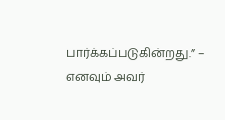பார்க்கப்படுகின்றது.” – எனவும் அவர்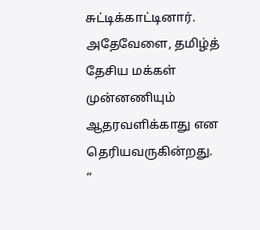சுட்டிக்காட்டினார்.
அதேவேளை, தமிழ்த் தேசிய மக்கள் முன்னணியும் ஆதரவளிக்காது என தெரியவருகின்றது.
“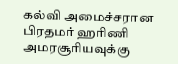கல்வி அமைச்சரான பிரதமர் ஹரிணி அமரசூரியவுக்கு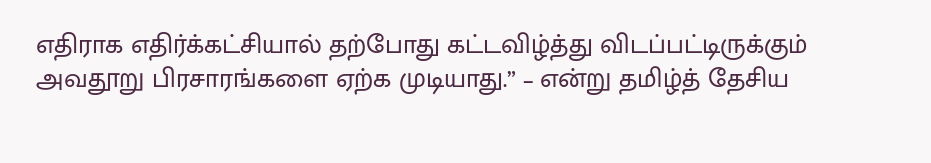எதிராக எதிர்க்கட்சியால் தற்போது கட்டவிழ்த்து விடப்பட்டிருக்கும் அவதூறு பிரசாரங்களை ஏற்க முடியாது.” – என்று தமிழ்த் தேசிய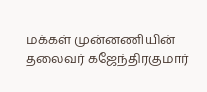மக்கள் முன்னணியின் தலைவர் கஜேந்திரகுமார்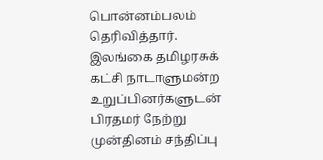பொன்னம்பலம் தெரிவித்தார்.
இலங்கை தமிழரசுக் கட்சி நாடாளுமன்ற உறுப்பினர்களுடன் பிரதமர் நேற்று முன்தினம் சந்திப்பு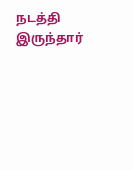நடத்தி இருந்தார்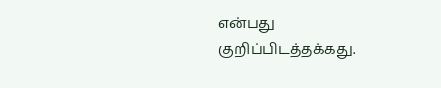என்பது குறிப்பிடத்தக்கது.